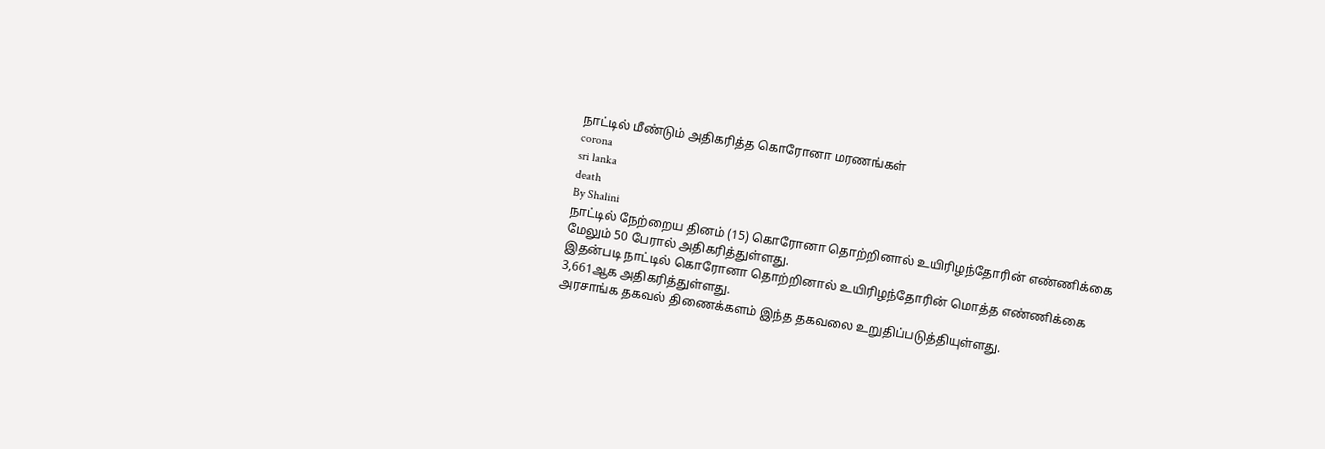நாட்டில் மீண்டும் அதிகரித்த கொரோனா மரணங்கள்
corona
sri lanka
death
By Shalini
நாட்டில் நேற்றைய தினம் (15) கொரோனா தொற்றினால் உயிரிழந்தோரின் எண்ணிக்கை மேலும் 50 பேரால் அதிகரித்துள்ளது.
இதன்படி நாட்டில் கொரோனா தொற்றினால் உயிரிழந்தோரின் மொத்த எண்ணிக்கை 3,661ஆக அதிகரித்துள்ளது.
அரசாங்க தகவல் திணைக்களம் இந்த தகவலை உறுதிப்படுத்தியுள்ளது.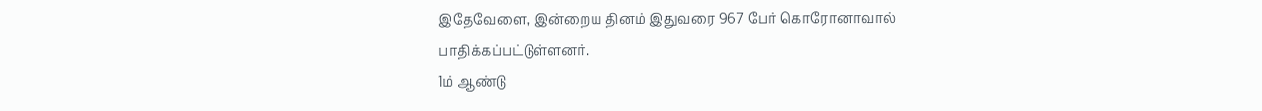இதேவேளை, இன்றைய தினம் இதுவரை 967 பேர் கொரோனாவால் பாதிக்கப்பட்டுள்ளனர்.
1ம் ஆண்டு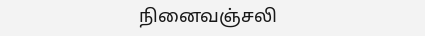நினைவஞ்சலி